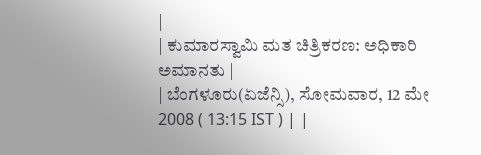|
| ಕುಮಾರಸ್ವಾಮಿ ಮತ ಚಿತ್ರಿಕರಣ: ಅಧಿಕಾರಿ ಅಮಾನತು |
| ಬೆಂಗಳೂರು(ಏಜೆನ್ಸಿ), ಸೋಮವಾರ, 12 ಮೇ 2008 ( 13:15 IST ) | |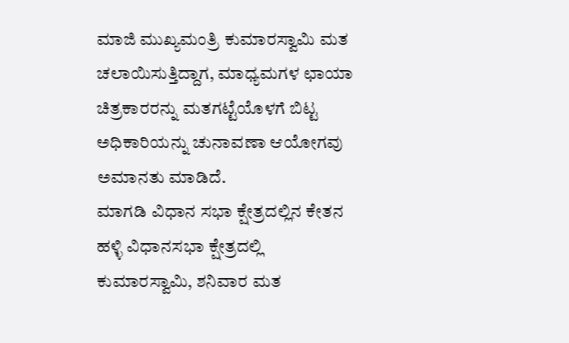ಮಾಜಿ ಮುಖ್ಯಮಂತ್ರಿ ಕುಮಾರಸ್ವಾಮಿ ಮತ ಚಲಾಯಿಸುತ್ತಿದ್ದಾಗ, ಮಾಧ್ಯಮಗಳ ಛಾಯಾ ಚಿತ್ರಕಾರರನ್ನು ಮತಗಟ್ಟೆಯೊಳಗೆ ಬಿಟ್ಟ ಅಧಿಕಾರಿಯನ್ನು ಚುನಾವಣಾ ಆಯೋಗವು ಅಮಾನತು ಮಾಡಿದೆ.
ಮಾಗಡಿ ವಿಧಾನ ಸಭಾ ಕ್ಷೇತ್ರದಲ್ಲಿನ ಕೇತನ ಹಳ್ಳಿ ವಿಧಾನಸಭಾ ಕ್ಷೇತ್ರದಲ್ಲಿ ಕುಮಾರಸ್ವಾಮಿ, ಶನಿವಾರ ಮತ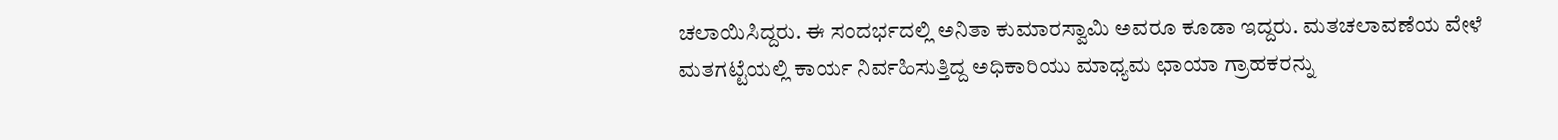ಚಲಾಯಿಸಿದ್ದರು. ಈ ಸಂದರ್ಭದಲ್ಲಿ ಅನಿತಾ ಕುಮಾರಸ್ವಾಮಿ ಅವರೂ ಕೂಡಾ ಇದ್ದರು. ಮತಚಲಾವಣೆಯ ವೇಳೆ ಮತಗಟ್ಟೆಯಲ್ಲಿ ಕಾರ್ಯ ನಿರ್ವಹಿಸುತ್ತಿದ್ದ ಅಧಿಕಾರಿಯು ಮಾಧ್ಯಮ ಛಾಯಾ ಗ್ರಾಹಕರನ್ನು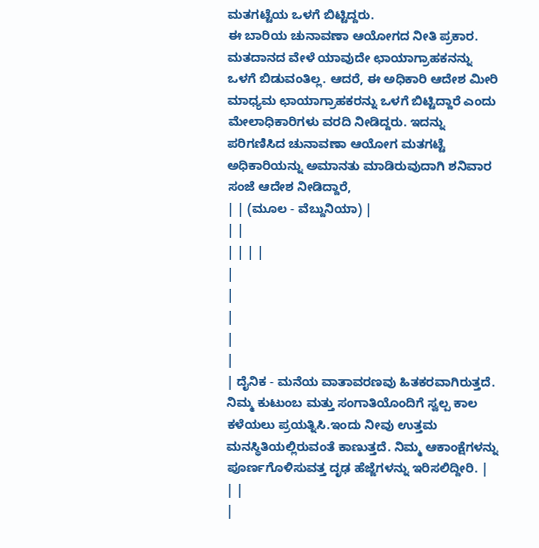ಮತಗಟ್ಟೆಯ ಒಳಗೆ ಬಿಟ್ಟಿದ್ದರು.
ಈ ಬಾರಿಯ ಚುನಾವಣಾ ಆಯೋಗದ ನೀತಿ ಪ್ರಕಾರ. ಮತದಾನದ ವೇಳೆ ಯಾವುದೇ ಛಾಯಾಗ್ರಾಹಕನನ್ನು ಒಳಗೆ ಬಿಡುವಂತಿಲ್ಲ. ಆದರೆ, ಈ ಅಧಿಕಾರಿ ಆದೇಶ ಮೀರಿ ಮಾಧ್ಯಮ ಛಾಯಾಗ್ರಾಹಕರನ್ನು ಒಳಗೆ ಬಿಟ್ಟಿದ್ದಾರೆ ಎಂದು ಮೇಲಾಧಿಕಾರಿಗಳು ವರದಿ ನೀಡಿದ್ದರು. ಇದನ್ನು ಪರಿಗಣಿಸಿದ ಚುನಾವಣಾ ಆಯೋಗ ಮತಗಟ್ಟೆ ಅಧಿಕಾರಿಯನ್ನು ಅಮಾನತು ಮಾಡಿರುವುದಾಗಿ ಶನಿವಾರ ಸಂಜೆ ಆದೇಶ ನೀಡಿದ್ದಾರೆ,
| | (ಮೂಲ - ವೆಬ್ದುನಿಯಾ) |
| |
| | | |
|
|
|
|
|
| ದೈನಿಕ - ಮನೆಯ ವಾತಾವರಣವು ಹಿತಕರವಾಗಿರುತ್ತದೆ. ನಿಮ್ಮ ಕುಟುಂಬ ಮತ್ತು ಸಂಗಾತಿಯೊಂದಿಗೆ ಸ್ವಲ್ಪ ಕಾಲ ಕಳೆಯಲು ಪ್ರಯತ್ನಿಸಿ.ಇಂದು ನೀವು ಉತ್ತಮ ಮನಸ್ಥಿತಿಯಲ್ಲಿರುವಂತೆ ಕಾಣುತ್ತದೆ. ನಿಮ್ಮ ಆಕಾಂಕ್ಷೆಗಳನ್ನು ಪೂರ್ಣಗೊಳಿಸುವತ್ತ ದೃಢ ಹೆಜ್ಜೆಗಳನ್ನು ಇರಿಸಲಿದ್ದೀರಿ. |
| |
|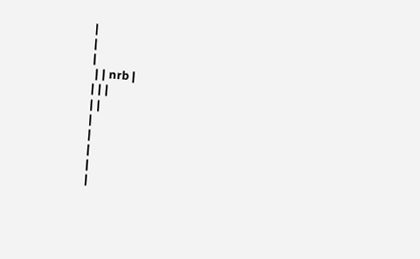|
|
|
 | | nrb |
| | |
| |
|
|
|
|
|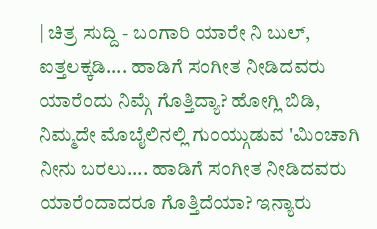| ಚಿತ್ರ ಸುದ್ದಿ - ಬಂಗಾರಿ ಯಾರೇ ನಿ ಬುಲ್, ಐತ್ತಲಕ್ಕಡಿ.... ಹಾಡಿಗೆ ಸಂಗೀತ ನೀಡಿದವರು ಯಾರೆಂದು ನಿಮ್ಗೆ ಗೊತ್ತಿದ್ಯಾ? ಹೋಗ್ಲಿ ಬಿಡಿ, ನಿಮ್ಮದೇ ಮೊಬೈಲಿನಲ್ಲಿ ಗುಂಯ್ಗುಡುವ 'ಮಿಂಚಾಗಿ ನೀನು ಬರಲು.... ಹಾಡಿಗೆ ಸಂಗೀತ ನೀಡಿದವರು ಯಾರೆಂದಾದರೂ ಗೊತ್ತಿದೆಯಾ? ಇನ್ಯಾರು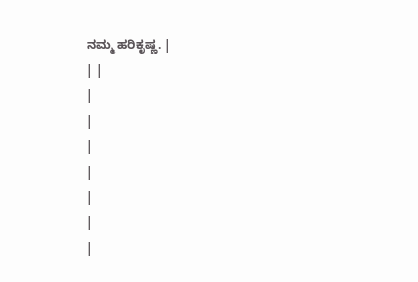ನಮ್ಮ ಹರಿಕೃಷ್ಣ. |
| |
|
|
|
|
|
|
|